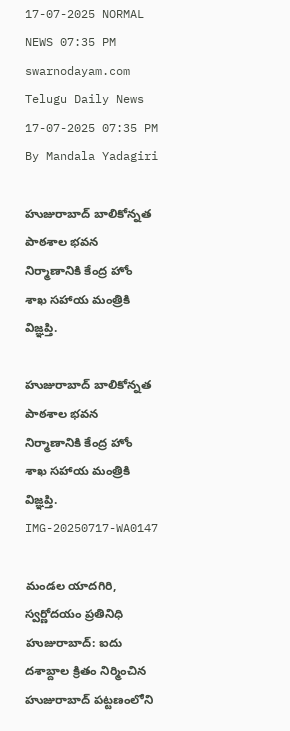17-07-2025 NORMAL NEWS 07:35 PM
swarnodayam.com
Telugu Daily News
17-07-2025 07:35 PM By Mandala Yadagiri

హుజురాబాద్ బాలికోన్నత పాఠశాల భవన నిర్మాణానికి కేంద్ర హోం శాఖ సహాయ మంత్రికి విజ్ఞప్తి.

హుజురాబాద్ బాలికోన్నత పాఠశాల భవన నిర్మాణానికి కేంద్ర హోం శాఖ సహాయ మంత్రికి విజ్ఞప్తి.
IMG-20250717-WA0147

మండల యాదగిరి, స్వర్ణోదయం ప్రతినిధి హుజురాబాద్: ఐదు దశాబ్దాల క్రితం నిర్మించిన హుజురాబాద్ పట్టణంలోని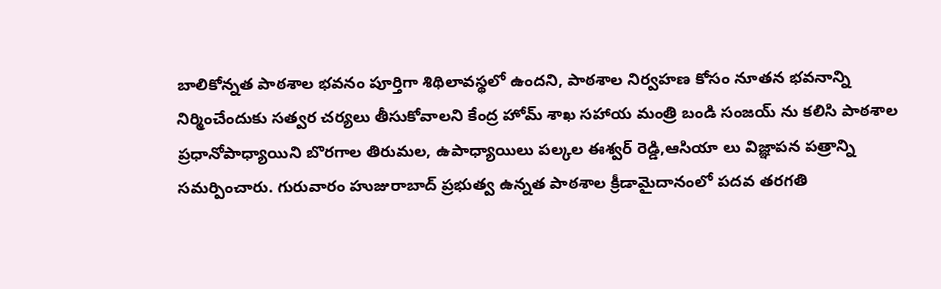బాలికోన్నత పాఠశాల భవనం పూర్తిగా శిథిలావస్థలో ఉందని, పాఠశాల నిర్వహణ కోసం నూతన భవనాన్ని నిర్మించేందుకు సత్వర చర్యలు తీసుకోవాలని కేంద్ర హోమ్ శాఖ సహాయ మంత్రి బండి సంజయ్ ను కలిసి పాఠశాల ప్రధానోపాధ్యాయిని బొరగాల తిరుమల, ఉపాధ్యాయిలు పల్కల ఈశ్వర్ రెడ్డి,ఆసియా లు విజ్ఞాపన పత్రాన్ని సమర్పించారు. గురువారం హుజురాబాద్ ప్రభుత్వ ఉన్నత పాఠశాల క్రీడామైదానంలో పదవ తరగతి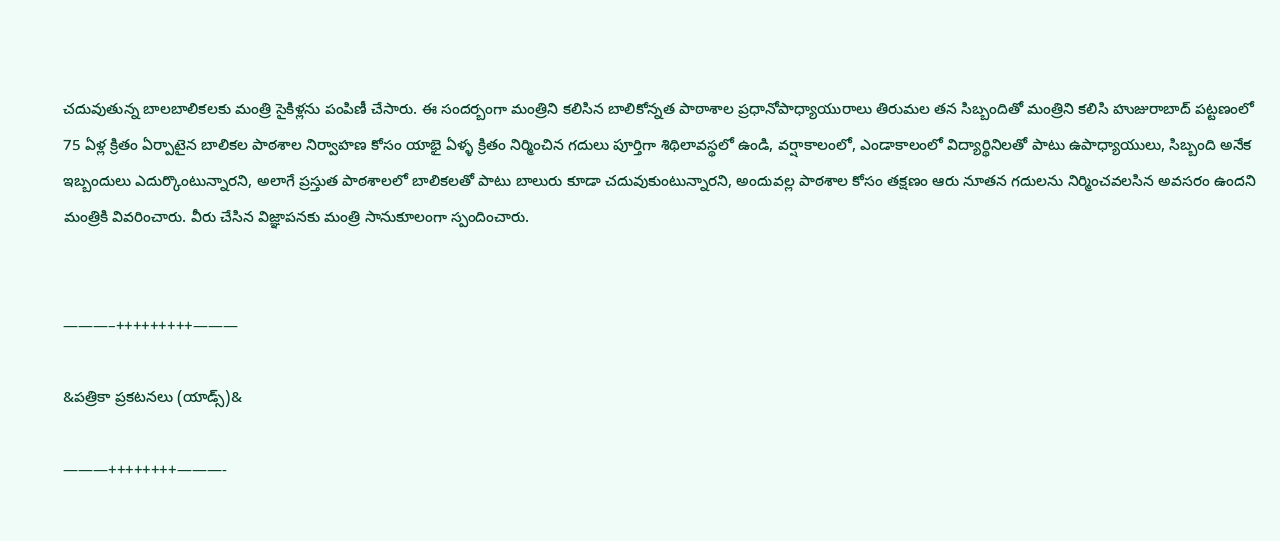చదువుతున్న బాలబాలికలకు మంత్రి సైకిళ్లను పంపిణీ చేసారు. ఈ సందర్బంగా మంత్రిని కలిసిన బాలికోన్నత పాఠాశాల ప్రధానోపాధ్యాయురాలు తిరుమల తన సిబ్బందితో మంత్రిని కలిసి హుజురాబాద్ పట్టణంలో 75 ఏళ్ల క్రితం ఏర్పాటైన బాలికల పాఠశాల నిర్వాహణ కోసం యాభై ఏళ్ళ క్రితం నిర్మించిన గదులు పూర్తిగా శిథిలావస్థలో ఉండి, వర్షాకాలంలో, ఎండాకాలంలో విద్యార్థినిలతో పాటు ఉపాధ్యాయులు, సిబ్బంది అనేక ఇబ్బందులు ఎదుర్కొంటున్నారని, అలాగే ప్రస్తుత పాఠశాలలో బాలికలతో పాటు బాలురు కూడా చదువుకుంటున్నారని, అందువల్ల పాఠశాల కోసం తక్షణం ఆరు నూతన గదులను నిర్మించవలసిన అవసరం ఉందని మంత్రికి వివరించారు. వీరు చేసిన విజ్ఞాపనకు మంత్రి సానుకూలంగా స్పందించారు.


———–+++++++++———

&పత్రికా ప్రకటనలు (యాడ్స్)&

———++++++++———-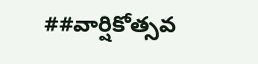##వార్షికోత్సవ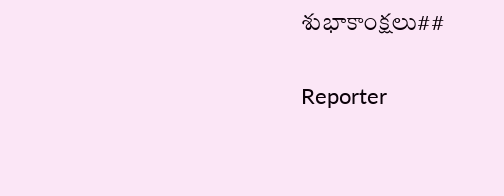శుభాకాంక్షలు##

Reporter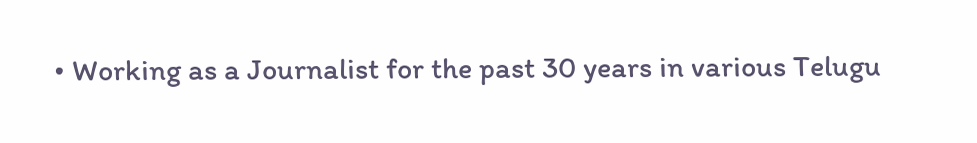• Working as a Journalist for the past 30 years in various Telugu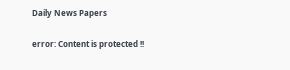Daily News Papers

error: Content is protected !!